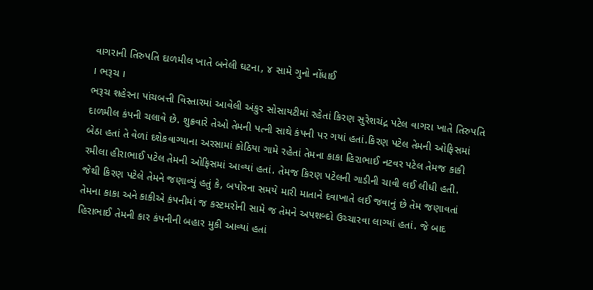વાગરાની તિરુપતિ દાળમીલ ખાતે બનેલી ઘટના, ૪ સામે ગુનો નોંધાઈ
। ભરૂચ ।
ભરૂચ શહેરના પાંચબત્તી વિસ્તારમાં આવેલી અંકુર સોસાયટીમાં રહેતાં કિરણ સુરેશચંદ્ર પટેલ વાગરા ખાતે તિરુપતિ દાળમીલ કંપની ચલાવે છે. શુક્રવારે તેઓ તેમની પત્ની સાથે કંપની પર ગયાં હતાં.કિરણ પટેલ તેમની ઓફિસમાં બેઠા હતાં તે વેળાં દશેકવાગ્યાના અરસામાં કોઠિયા ગામે રહેતાં તેમના કાકા હિરાભાઈ નટવર પટેલ તેમજ કાકી રમીલા હીરાભાઈ પટેલ તેમની ઓફિસમાં આવ્યાં હતાં. તેમજ કિરણ પટેલની ગાડીની ચાવી લઈ લીધી હતી.
જેથી કિરણ પટેલે તેમને જણાવ્યું હતું કે, બપોરના સમયે મારી માતાને દવાખાતે લઈ જવાનું છે તેમ જણાવતાં તેમના કાકા અને કાકીએ કંપનીમાં જ કસ્ટમરોની સામે જ તેમને અપશબ્દો ઉચ્ચારવા લાગ્યાં હતાં. જે બાદ હિરાભાઈ તેમની કાર કંપનીની બહાર મુકી આવ્યાં હતાં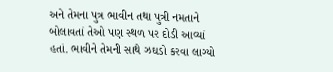અને તેમના પુત્ર ભાવીન તથા પુત્રી નમતાને બોલાવતાં તેઓ પણ સ્થળ પર દોડી આવ્યાં હતાં. ભાવીને તેમની સાથે ઝઘડો કરવા લાગ્યો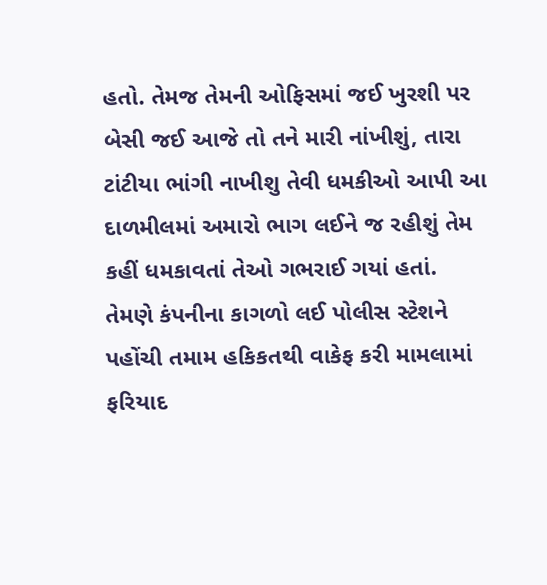હતો. તેમજ તેમની ઓફિસમાં જઈ ખુરશી પર બેસી જઈ આજે તો તને મારી નાંખીશું, તારા ટાંટીયા ભાંગી નાખીશુ તેવી ધમકીઓ આપી આ દાળમીલમાં અમારો ભાગ લઈને જ રહીશું તેમ કહીં ધમકાવતાં તેઓ ગભરાઈ ગયાં હતાં. તેમણે કંપનીના કાગળો લઈ પોલીસ સ્ટેશને પહોંચી તમામ હકિકતથી વાકેફ કરી મામલામાં ફરિયાદ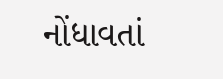નોંધાવતાં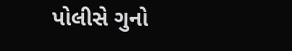પોલીસે ગુનો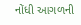નોંધી આગળની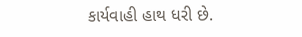કાર્યવાહી હાથ ધરી છે.